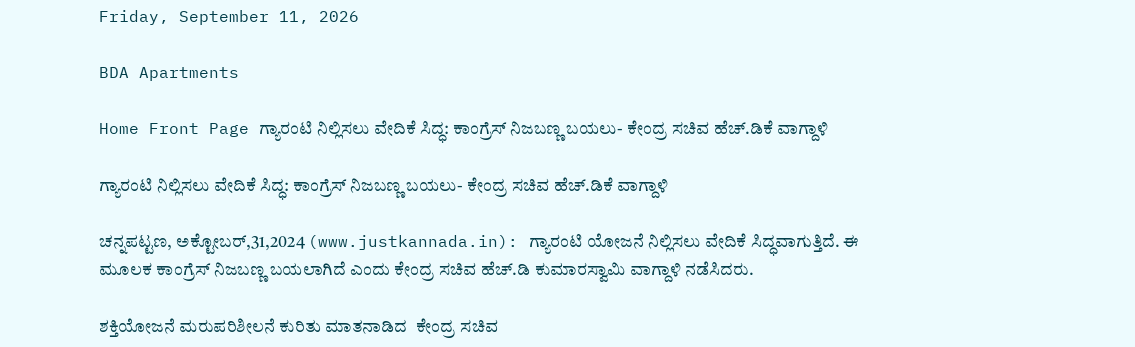Friday, September 11, 2026

BDA Apartments

Home Front Page ಗ್ಯಾರಂಟಿ ನಿಲ್ಲಿಸಲು ವೇದಿಕೆ ಸಿದ್ಧ: ಕಾಂಗ್ರೆಸ್ ನಿಜಬಣ್ಣ ಬಯಲು- ಕೇಂದ್ರ ಸಚಿವ ಹೆಚ್.ಡಿಕೆ ವಾಗ್ದಾಳಿ

ಗ್ಯಾರಂಟಿ ನಿಲ್ಲಿಸಲು ವೇದಿಕೆ ಸಿದ್ಧ: ಕಾಂಗ್ರೆಸ್ ನಿಜಬಣ್ಣ ಬಯಲು- ಕೇಂದ್ರ ಸಚಿವ ಹೆಚ್.ಡಿಕೆ ವಾಗ್ದಾಳಿ

ಚನ್ನಪಟ್ಟಣ, ಅಕ್ಟೋಬರ್,31,2024 (www.justkannada.in): ಗ್ಯಾರಂಟಿ ಯೋಜನೆ ನಿಲ್ಲಿಸಲು ವೇದಿಕೆ ಸಿದ‍್ಧವಾಗುತ್ತಿದೆ. ಈ ಮೂಲಕ ಕಾಂಗ್ರೆಸ್ ನಿಜಬಣ್ಣ ಬಯಲಾಗಿದೆ ಎಂದು ಕೇಂದ್ರ ಸಚಿವ ಹೆಚ್.ಡಿ ಕುಮಾರಸ್ವಾಮಿ ವಾಗ್ದಾಳಿ ನಡೆಸಿದರು.

ಶಕ್ತಿಯೋಜನೆ ಮರುಪರಿಶೀಲನೆ ಕುರಿತು ಮಾತನಾಡಿದ  ಕೇಂದ್ರ ಸಚಿವ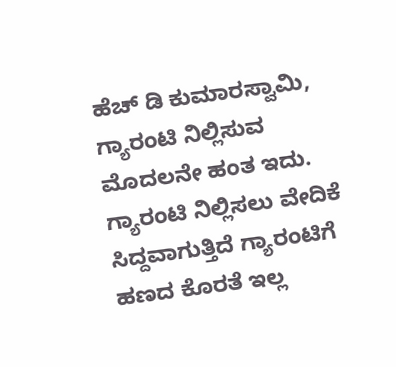ಹೆಚ್ ಡಿ ಕುಮಾರಸ್ವಾಮಿ, ಗ್ಯಾರಂಟಿ ನಿಲ್ಲಿಸುವ ಮೊದಲನೇ ಹಂತ ಇದು. ಗ್ಯಾರಂಟಿ ನಿಲ್ಲಿಸಲು ವೇದಿಕೆ ಸಿದ್ದವಾಗುತ್ತಿದೆ ಗ್ಯಾರಂಟಿಗೆ ಹಣದ ಕೊರತೆ ಇಲ್ಲ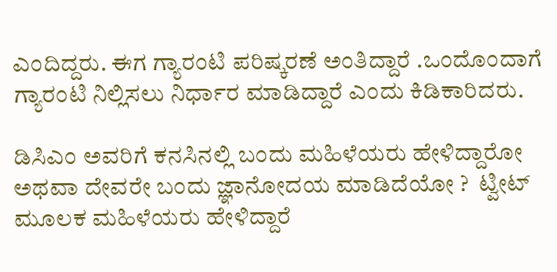ಎಂದಿದ್ದರು. ಈಗ ಗ್ಯಾರಂಟಿ ಪರಿಷ್ಕರಣೆ ಅಂತಿದ್ದಾರೆ .ಒಂದೊಂದಾಗೆ ಗ್ಯಾರಂಟಿ ನಿಲ್ಲಿಸಲು ನಿರ್ಧಾರ ಮಾಡಿದ್ದಾರೆ ಎಂದು ಕಿಡಿಕಾರಿದರು.

ಡಿಸಿಎಂ ಅವರಿಗೆ ಕನಸಿನಲ್ಲಿ ಬಂದು ಮಹಿಳೆಯರು ಹೇಳಿದ್ದಾರೋ ಅಥವಾ ದೇವರೇ ಬಂದು ಜ್ಞಾನೋದಯ ಮಾಡಿದೆಯೋ ?  ಟ್ವೀಟ್ ಮೂಲಕ ಮಹಿಳೆಯರು ಹೇಳಿದ್ದಾರೆ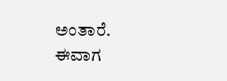ಅಂತಾರೆ. ಈವಾಗ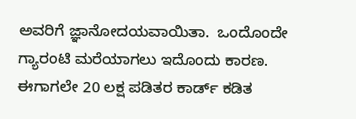ಅವರಿಗೆ ಜ್ಞಾನೋದಯವಾಯಿತಾ.  ಒಂದೊಂದೇ ಗ್ಯಾರಂಟಿ ಮರೆಯಾಗಲು ಇದೊಂದು ಕಾರಣ. ಈಗಾಗಲೇ 20 ಲಕ್ಷ ಪಡಿತರ ಕಾರ್ಡ್ ಕಡಿತ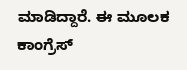ಮಾಡಿದ್ದಾರೆ. ಈ ಮೂಲಕ ಕಾಂಗ್ರೆಸ್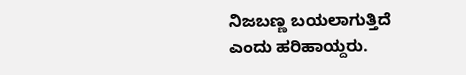ನಿಜಬಣ್ಣ ಬಯಲಾಗುತ್ತಿದೆ ಎಂದು ಹರಿಹಾಯ್ದರು.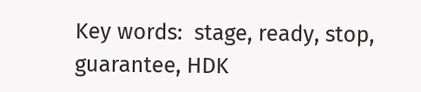Key words:  stage, ready, stop, guarantee, HDK